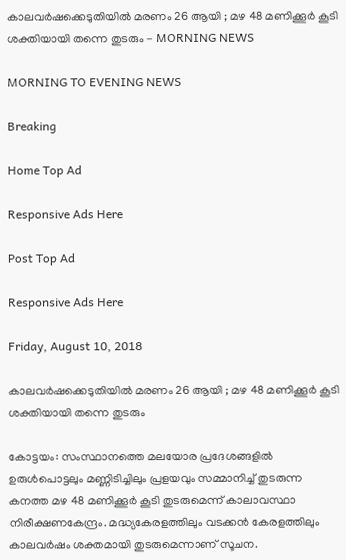കാലവര്‍ഷക്കെടുതിയില്‍ മരണം 26 ആയി ; മഴ 48 മണിക്കൂര്‍ കൂടി ശക്തിയായി തന്നെ തുടരും - MORNING NEWS

MORNING TO EVENING NEWS

Breaking

Home Top Ad

Responsive Ads Here

Post Top Ad

Responsive Ads Here

Friday, August 10, 2018

കാലവര്‍ഷക്കെടുതിയില്‍ മരണം 26 ആയി ; മഴ 48 മണിക്കൂര്‍ കൂടി ശക്തിയായി തന്നെ തുടരും

കോട്ടയം: സംസ്ഥാനത്തെ മലയോര പ്രദേശങ്ങളില്‍ ഉരുള്‍പൊട്ടലും മണ്ണിടിച്ചിലും പ്രളയവും സമ്മാനിച്ച് തുടരുന്ന കനത്ത മഴ 48 മണിക്കൂര്‍ കൂടി തുടരുമെന്ന് കാലാവസ്ഥാ നിരീക്ഷണകേന്ദ്രം. മദ്ധ്യകേരളത്തിലും വടക്കന്‍ കേരളത്തിലും കാലവര്‍ഷം ശക്തമായി തുടരുമെന്നാണ് സൂചന.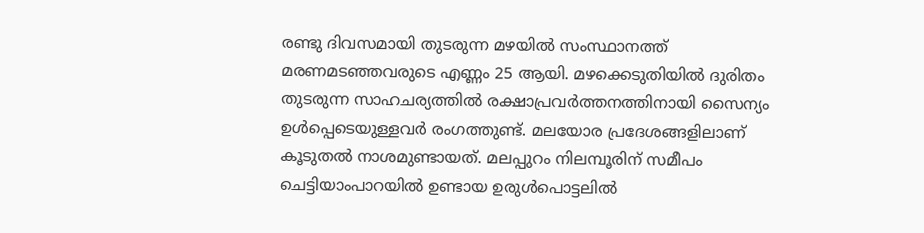രണ്ടു ദിവസമായി തുടരുന്ന മഴയില്‍ സംസ്ഥാനത്ത് മരണമടഞ്ഞവരുടെ എണ്ണം 25 ആയി. മഴക്കെടുതിയില്‍ ദുരിതം തുടരുന്ന സാഹചര്യത്തില്‍ രക്ഷാപ്രവര്‍ത്തനത്തിനായി സൈന്യം ഉള്‍പ്പെടെയുള്ളവര്‍ രംഗത്തുണ്ട്. മലയോര പ്രദേശങ്ങളിലാണ് കൂടുതല്‍ നാശമുണ്ടായത്. മലപ്പുറം നിലമ്പൂരിന് സമീപം ചെട്ടിയാംപാറയില്‍ ഉണ്ടായ ഉരുള്‍പൊട്ടലില്‍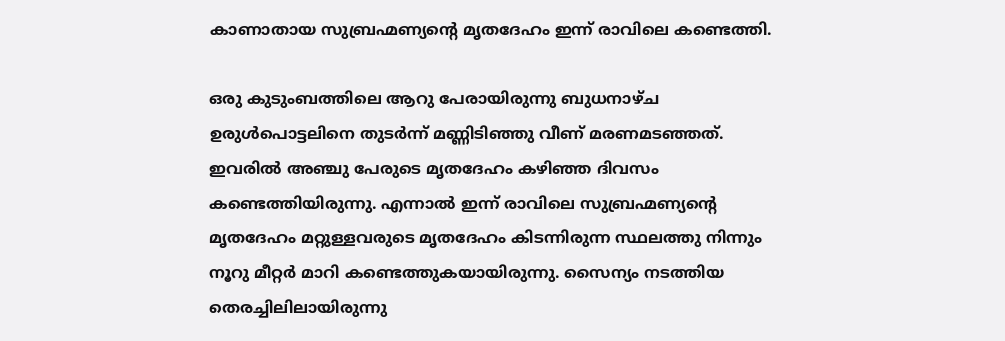കാണാതായ സുബ്രഹ്മണ്യന്റെ മൃതദേഹം ഇന്ന് രാവിലെ കണ്ടെത്തി.

ഒരു കുടുംബത്തിലെ ആറു പേരായിരുന്നു ബുധനാഴ്ച ഉരുള്‍പൊട്ടലിനെ തുടര്‍ന്ന് മണ്ണിടിഞ്ഞു വീണ് മരണമടഞ്ഞത്. ഇവരില്‍ അഞ്ചു പേരുടെ മൃതദേഹം കഴിഞ്ഞ ദിവസം കണ്ടെത്തിയിരുന്നു. എന്നാല്‍ ഇന്ന് രാവിലെ സുബ്രഹ്മണ്യന്റെ മൃതദേഹം മറ്റുള്ളവരുടെ മൃതദേഹം കിടന്നിരുന്ന സ്ഥലത്തു നിന്നും നൂറു മീറ്റര്‍ മാറി കണ്ടെത്തുകയായിരുന്നു. സൈന്യം നടത്തിയ തെരച്ചിലിലായിരുന്നു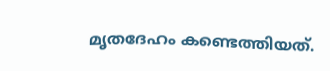മൃതദേഹം കണ്ടെത്തിയത്.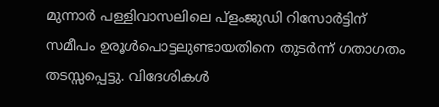മുന്നാര്‍ പള്ളിവാസലിലെ പ്‌ളംജുഡി റിസോര്‍ട്ടിന് സമീപം ഉരൂള്‍പൊട്ടലുണ്ടായതിനെ തുടര്‍ന്ന് ഗതാഗതം തടസ്സപ്പെട്ടു. വിദേശികള്‍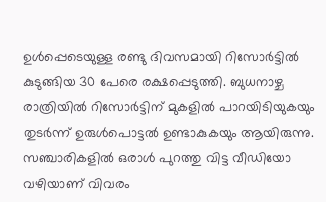ഉള്‍പ്പെടെയുള്ള രണ്ടു ദിവസമായി റിസോര്‍ട്ടില്‍ കുടുങ്ങിയ 30 പേരെ രക്ഷപ്പെടുത്തി. ബുധനാഴ്ച രാത്രിയില്‍ റിസോര്‍ട്ടിന് മുകളില്‍ പാറയിടിയുകയും തുടര്‍ന്ന് ഉരുള്‍പൊട്ടല്‍ ഉണ്ടാകുകയും ആയിരുന്നു. സഞ്ചാരികളില്‍ ഒരാള്‍ പുറത്തു വിട്ട വീഡിയോ വഴിയാണ് വിവരം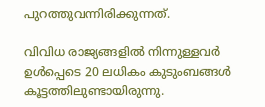പുറത്തുവന്നിരിക്കുന്നത്.

വിവിധ രാജ്യങ്ങളില്‍ നിന്നുള്ളവര്‍ ഉള്‍പ്പെടെ 20 ലധികം കുടുംബങ്ങള്‍ കൂട്ടത്തിലുണ്ടായിരുന്നു.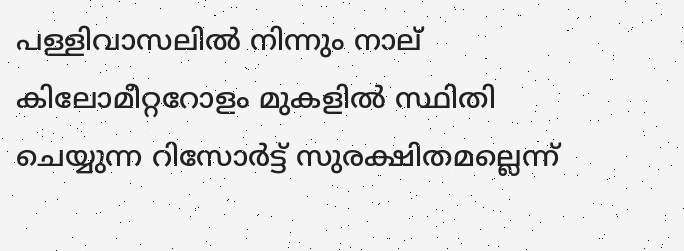പള്ളിവാസലില്‍ നിന്നും നാല് കിലോമീറ്ററോളം മുകളില്‍ സ്ഥിതി ചെയ്യുന്ന റിസോര്‍ട്ട് സുരക്ഷിതമല്ലെന്ന്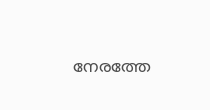നേരത്തേ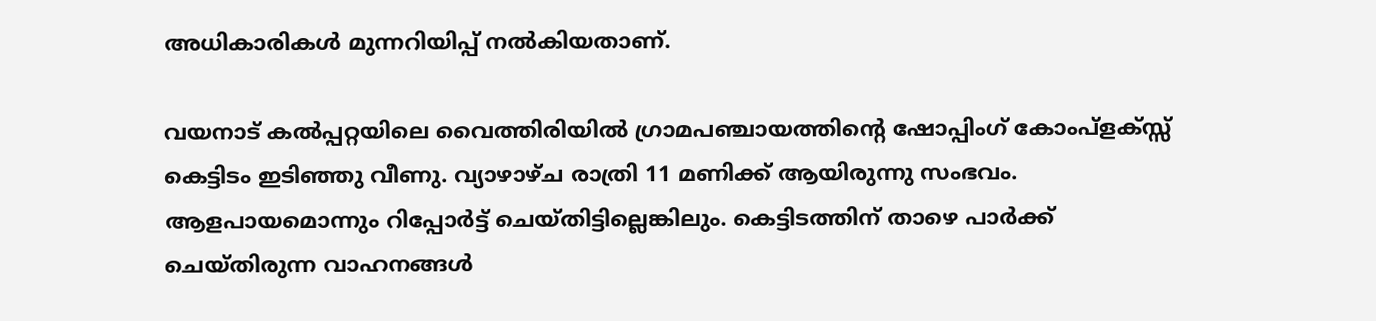അധികാരികള്‍ മുന്നറിയിപ്പ് നല്‍കിയതാണ്.

വയനാട് കല്‍പ്പറ്റയിലെ വൈത്തിരിയില്‍ ഗ്രാമപഞ്ചായത്തിന്റെ ഷോപ്പിംഗ് കോംപ്‌ളക്സ്സ് കെട്ടിടം ഇടിഞ്ഞു വീണു. വ്യാഴാഴ്ച രാത്രി 11 മണിക്ക് ആയിരുന്നു സംഭവം. ആളപായമൊന്നും റിപ്പോര്‍ട്ട് ചെയ്തിട്ടില്ലെങ്കിലും. കെട്ടിടത്തിന് താഴെ പാര്‍ക്ക് ചെയ്തിരുന്ന വാഹനങ്ങള്‍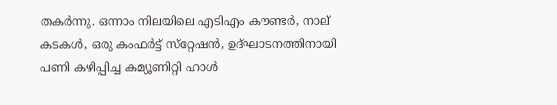തകര്‍ന്നു. ഒന്നാം നിലയിലെ എടിഎം കൗണ്ടര്‍, നാല് കടകള്‍, ഒരു കംഫര്‍ട്ട് സ്‌റ്റേഷന്‍, ഉദ്ഘാടനത്തിനായി പണി കഴിപ്പിച്ച കമ്യൂണിറ്റി ഹാള്‍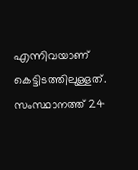എന്നിവയാണ് കെട്ടിടത്തിലുള്ളത്. സംസ്ഥാനത്ത് 24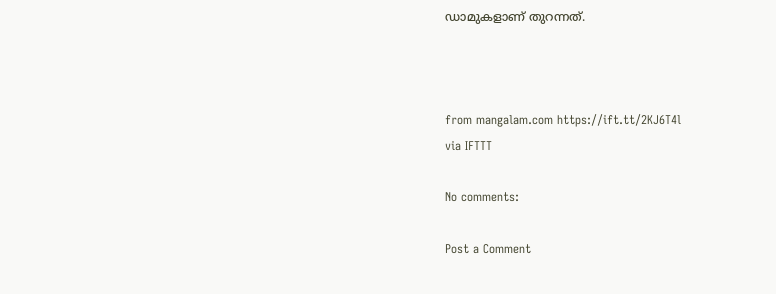ഡാമുകളാണ് തുറന്നത്.



from mangalam.com https://ift.tt/2KJ6T4l
via IFTTT

No comments:

Post a Comment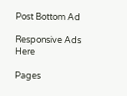Post Bottom Ad

Responsive Ads Here

Pages